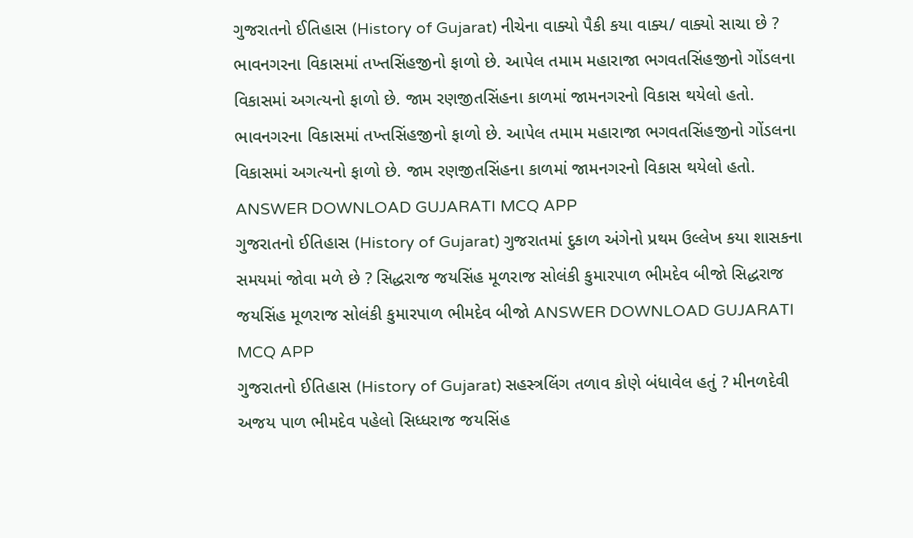ગુજરાતનો ઈતિહાસ (History of Gujarat) નીચેના વાક્યો પૈકી કયા વાક્ય/ વાક્યો સાચા છે ? ભાવનગરના વિકાસમાં તખ્તસિંહજીનો ફાળો છે. આપેલ તમામ મહારાજા ભગવતસિંહજીનો ગોંડલના વિકાસમાં અગત્યનો ફાળો છે. જામ રણજીતસિંહના કાળમાં જામનગરનો વિકાસ થયેલો હતો. ભાવનગરના વિકાસમાં તખ્તસિંહજીનો ફાળો છે. આપેલ તમામ મહારાજા ભગવતસિંહજીનો ગોંડલના વિકાસમાં અગત્યનો ફાળો છે. જામ રણજીતસિંહના કાળમાં જામનગરનો વિકાસ થયેલો હતો. ANSWER DOWNLOAD GUJARATI MCQ APP
ગુજરાતનો ઈતિહાસ (History of Gujarat) ગુજરાતમાં દુકાળ અંગેનો પ્રથમ ઉલ્લેખ કયા શાસકના સમયમાં જોવા મળે છે ? સિદ્ધરાજ જયસિંહ મૂળરાજ સોલંકી કુમારપાળ ભીમદેવ બીજો સિદ્ધરાજ જયસિંહ મૂળરાજ સોલંકી કુમારપાળ ભીમદેવ બીજો ANSWER DOWNLOAD GUJARATI MCQ APP
ગુજરાતનો ઈતિહાસ (History of Gujarat) સહસ્ત્રલિંગ તળાવ કોણે બંધાવેલ હતું ? મીનળદેવી અજય પાળ ભીમદેવ પહેલો સિધ્ધરાજ જયસિંહ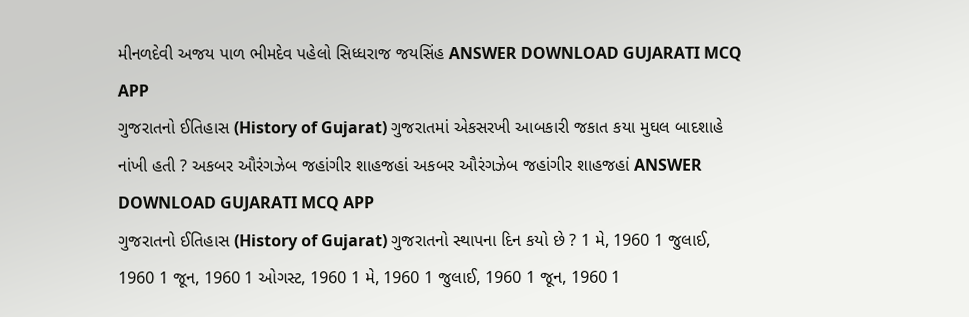મીનળદેવી અજય પાળ ભીમદેવ પહેલો સિધ્ધરાજ જયસિંહ ANSWER DOWNLOAD GUJARATI MCQ APP
ગુજરાતનો ઈતિહાસ (History of Gujarat) ગુજરાતમાં એકસરખી આબકારી જકાત કયા મુઘલ બાદશાહે નાંખી હતી ? અકબર ઔરંગઝેબ જહાંગીર શાહજહાં અકબર ઔરંગઝેબ જહાંગીર શાહજહાં ANSWER DOWNLOAD GUJARATI MCQ APP
ગુજરાતનો ઈતિહાસ (History of Gujarat) ગુજરાતનો સ્થાપના દિન કયો છે ? 1 મે, 1960 1 જુલાઈ, 1960 1 જૂન, 1960 1 ઓગસ્ટ, 1960 1 મે, 1960 1 જુલાઈ, 1960 1 જૂન, 1960 1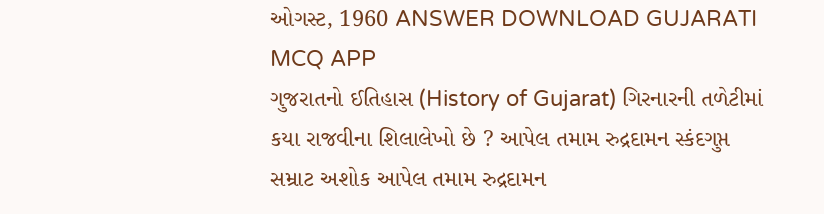ઓગસ્ટ, 1960 ANSWER DOWNLOAD GUJARATI MCQ APP
ગુજરાતનો ઈતિહાસ (History of Gujarat) ગિરનારની તળેટીમાં કયા રાજવીના શિલાલેખો છે ? આપેલ તમામ રુદ્રદામન સ્કંદગુપ્ત સમ્રાટ અશોક આપેલ તમામ રુદ્રદામન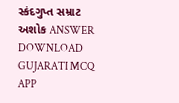સ્કંદગુપ્ત સમ્રાટ અશોક ANSWER DOWNLOAD GUJARATI MCQ APP